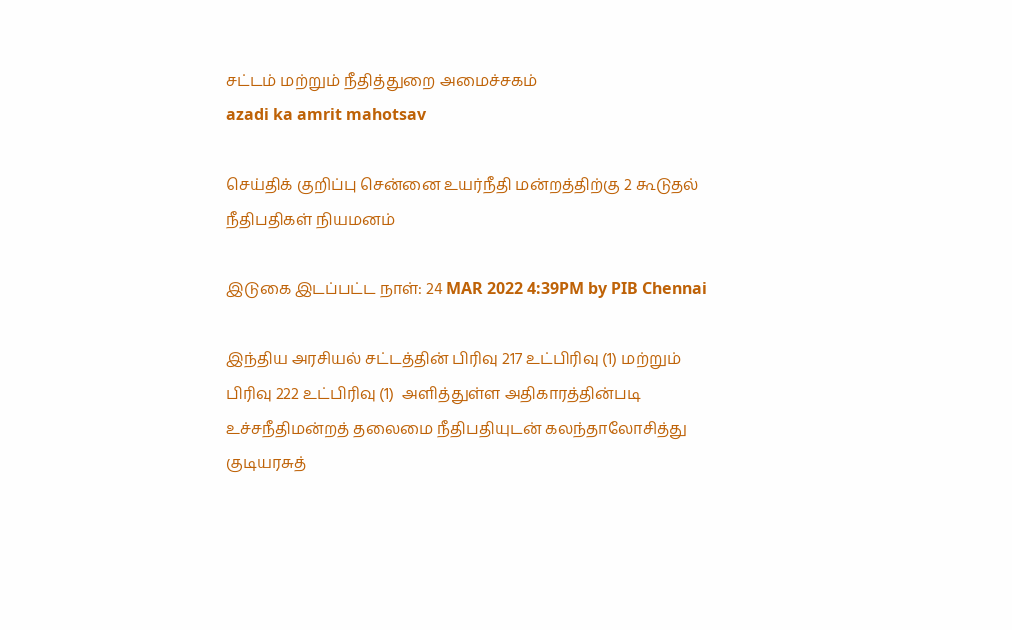சட்டம் மற்றும் நீதித்துறை அமைச்சகம்
azadi ka amrit mahotsav

செய்திக் குறிப்பு சென்னை உயர்நீதி மன்றத்திற்கு 2 கூடுதல் நீதிபதிகள் நியமனம்

இடுகை இடப்பட்ட நாள்: 24 MAR 2022 4:39PM by PIB Chennai

இந்திய அரசியல் சட்டத்தின் பிரிவு 217 உட்பிரிவு (1) மற்றும் பிரிவு 222 உட்பிரிவு (1)  அளித்துள்ள அதிகாரத்தின்படி உச்சநீதிமன்றத் தலைமை நீதிபதியுடன் கலந்தாலோசித்து குடியரசுத்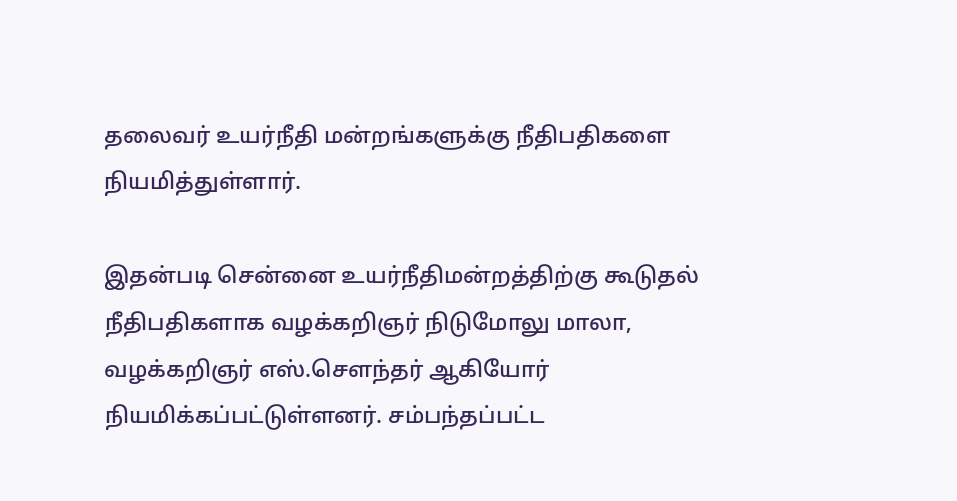தலைவர் உயர்நீதி மன்றங்களுக்கு நீதிபதிகளை நியமித்துள்ளார்.

இதன்படி சென்னை உயர்நீதிமன்றத்திற்கு கூடுதல் நீதிபதிகளாக வழக்கறிஞர் நிடுமோலு மாலா, வழக்கறிஞர் எஸ்.சௌந்தர் ஆகியோர் நியமிக்கப்பட்டுள்ளனர். சம்பந்தப்பட்ட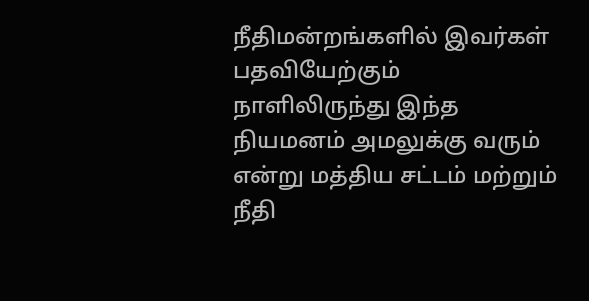நீதிமன்றங்களில் இவர்கள் பதவியேற்கும் நாளிலிருந்து இந்த நியமனம் அமலுக்கு வரும் என்று மத்திய சட்டம் மற்றும் நீதி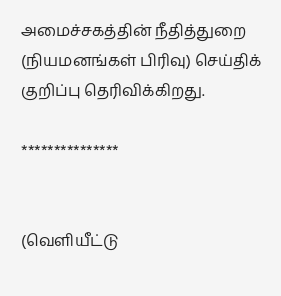அமைச்சகத்தின் நீதித்துறை (நியமனங்கள் பிரிவு) செய்திக் குறிப்பு தெரிவிக்கிறது.

***************


(வெளியீட்டு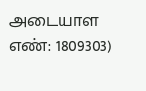அடையாள எண்: 1809303)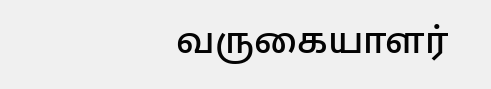வருகையாளர்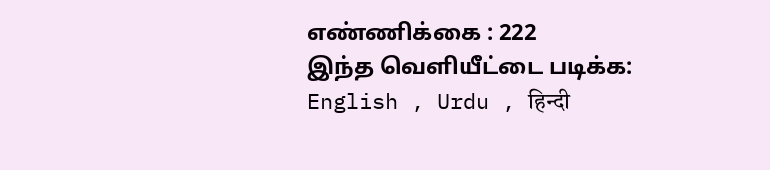எண்ணிக்கை : 222
இந்த வெளியீட்டை படிக்க: English , Urdu , हिन्दी